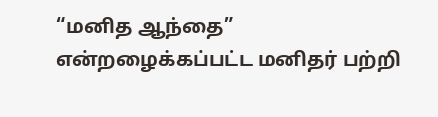“மனித ஆந்தை” என்றழைக்கப்பட்ட மனிதர் பற்றி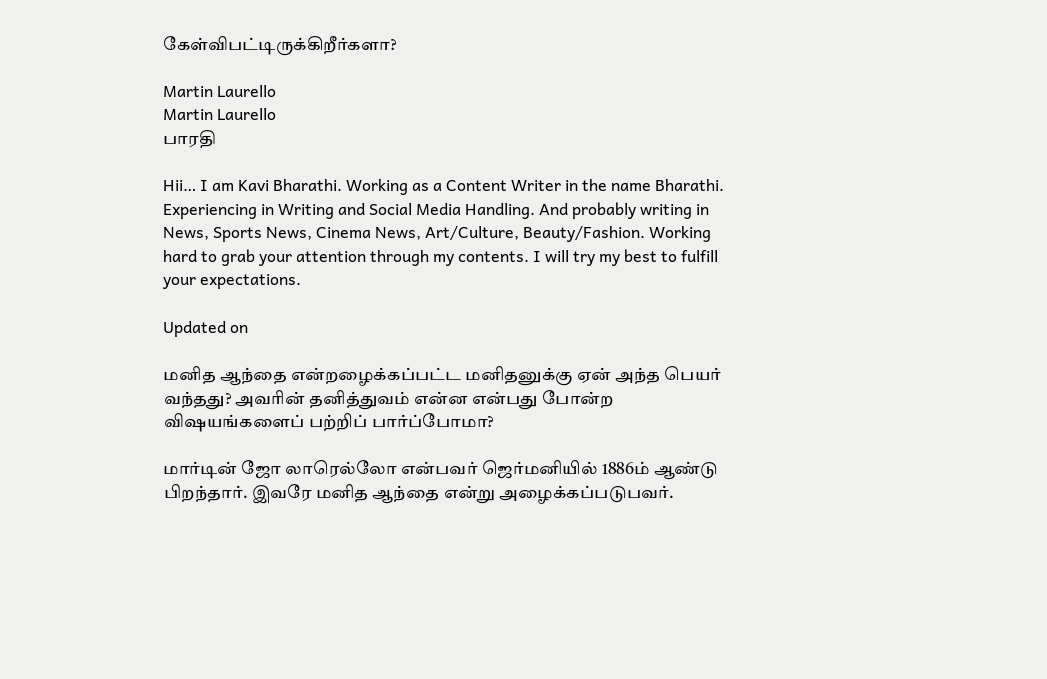கேள்விபட்டிருக்கிறீர்களா?

Martin Laurello
Martin Laurello
பாரதி

Hii… I am Kavi Bharathi. Working as a Content Writer in the name Bharathi. Experiencing in Writing and Social Media Handling. And probably writing in News, Sports News, Cinema News, Art/Culture, Beauty/Fashion. Working hard to grab your attention through my contents. I will try my best to fulfill your expectations.

Updated on

மனித ஆந்தை என்றழைக்கப்பட்ட மனிதனுக்கு ஏன் அந்த பெயர் வந்தது? அவரின் தனித்துவம் என்ன என்பது போன்ற விஷயங்களைப் பற்றிப் பார்ப்போமா?

மார்டின் ஜோ லாரெல்லோ என்பவர் ஜெர்மனியில் 1886ம் ஆண்டு பிறந்தார். இவரே மனித ஆந்தை என்று அழைக்கப்படுபவர்.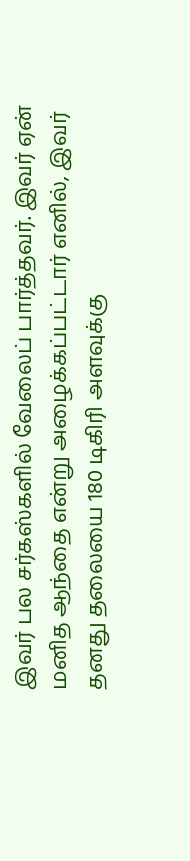இவர் பல சர்கஸ்களில் வேலைப் பார்த்தவர். இவர் ஏன் மனித ஆந்தை என்று அழைக்கப்பட்டார் எனில், இவர் தனது தலையை 180 டிகிரி அளவுக்கு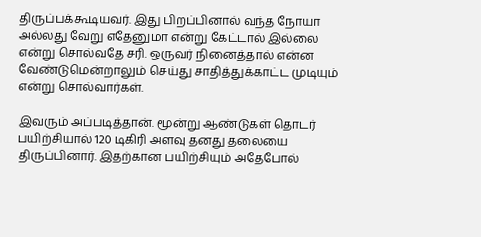திருப்பக்கூடியவர். இது பிறப்பினால் வந்த நோயா அல்லது வேறு எதேனுமா என்று கேட்டால் இல்லை என்று சொல்வதே சரி. ஒருவர் நினைத்தால் என்ன வேண்டுமென்றாலும் செய்து சாதித்துக்காட்ட முடியும் என்று சொல்வார்கள்.

இவரும் அப்படித்தான். மூன்று ஆண்டுகள் தொடர் பயிற்சியால் 120 டிகிரி அளவு தனது தலையை திருப்பினார். இதற்கான பயிற்சியும் அதேபோல்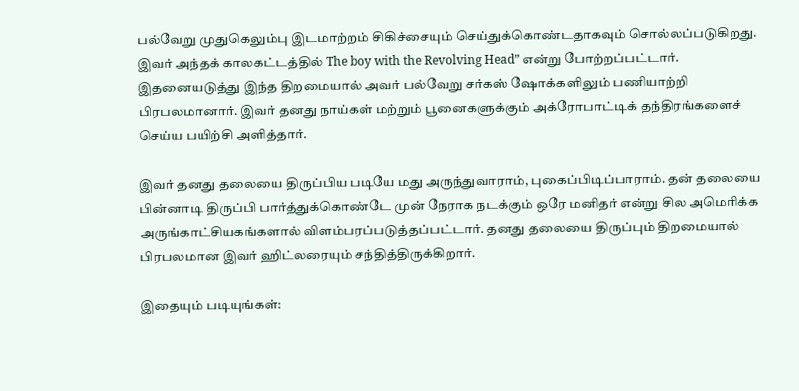பல்வேறு முதுகெலும்பு இடமாற்றம் சிகிச்சையும் செய்துக்கொண்டதாகவும் சொல்லப்படுகிறது. இவர் அந்தக் காலகட்டத்தில் The boy with the Revolving Head” என்று போற்றப்பட்டார். இதனையடுத்து இந்த திறமையால் அவர் பல்வேறு சர்கஸ் ஷோக்களிலும் பணியாற்றி பிரபலமானார். இவர் தனது நாய்கள் மற்றும் பூனைகளுக்கும் அக்ரோபாட்டிக் தந்திரங்களைச் செய்ய பயிற்சி அளித்தார்.

இவர் தனது தலையை திருப்பிய படியே மது அருந்துவாராம், புகைப்பிடிப்பாராம். தன் தலையை பின்னாடி திருப்பி பார்த்துக்கொண்டே முன் நேராக நடக்கும் ஒரே மனிதர் என்று சில அமெரிக்க அருங்காட்சியகங்களால் விளம்பரப்படுத்தப்பட்டார். தனது தலையை திருப்பும் திறமையால் பிரபலமான இவர் ஹிட்லரையும் சந்தித்திருக்கிறார்.

இதையும் படியுங்கள்: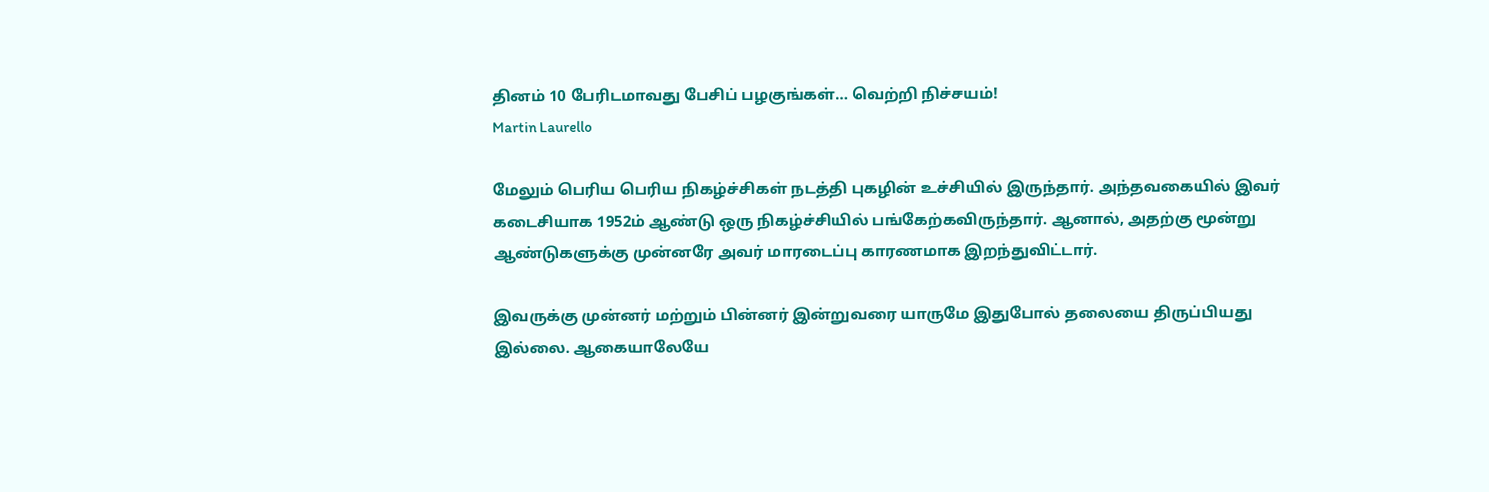தினம் 10 பேரிடமாவது பேசிப் பழகுங்கள்… வெற்றி நிச்சயம்!
Martin Laurello

மேலும் பெரிய பெரிய நிகழ்ச்சிகள் நடத்தி புகழின் உச்சியில் இருந்தார். அந்தவகையில் இவர் கடைசியாக 1952ம் ஆண்டு ஒரு நிகழ்ச்சியில் பங்கேற்கவிருந்தார். ஆனால், அதற்கு மூன்று ஆண்டுகளுக்கு முன்னரே அவர் மாரடைப்பு காரணமாக இறந்துவிட்டார்.

இவருக்கு முன்னர் மற்றும் பின்னர் இன்றுவரை யாருமே இதுபோல் தலையை திருப்பியது இல்லை. ஆகையாலேயே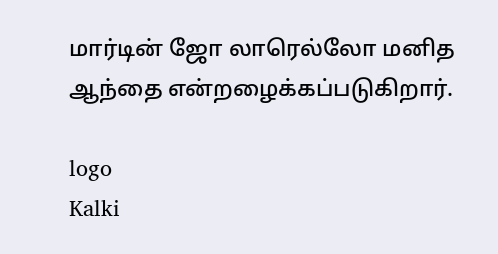மார்டின் ஜோ லாரெல்லோ மனித ஆந்தை என்றழைக்கப்படுகிறார்.

logo
Kalki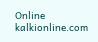Online
kalkionline.com